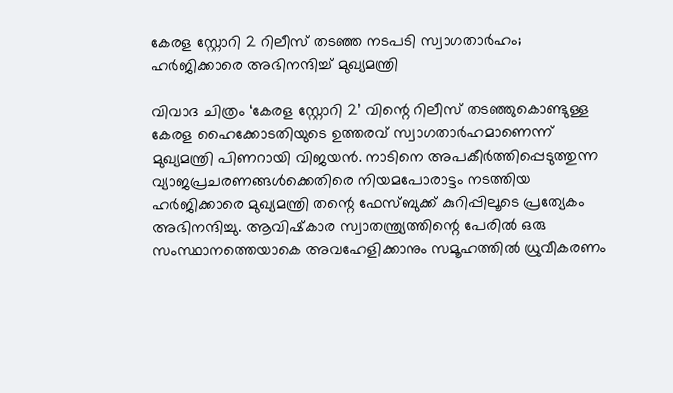കേരള സ്റ്റോറി 2 റിലീസ് തടഞ്ഞ നടപടി സ്വാഗതാർഹം; ഹർജിക്കാരെ അഭിനന്ദിച്ച് മുഖ്യമന്ത്രി

വിവാദ ചിത്രം ‘കേരള സ്റ്റോറി 2’ വിന്റെ റിലീസ് തടഞ്ഞുകൊണ്ടുള്ള കേരള ഹൈക്കോടതിയുടെ ഉത്തരവ് സ്വാഗതാർഹമാണെന്ന് മുഖ്യമന്ത്രി പിണറായി വിജയൻ. നാടിനെ അപകീർത്തിപ്പെടുത്തുന്ന വ്യാജപ്രചരണങ്ങൾക്കെതിരെ നിയമപോരാട്ടം നടത്തിയ ഹർജിക്കാരെ മുഖ്യമന്ത്രി തന്റെ ഫേസ്ബുക്ക് കുറിപ്പിലൂടെ പ്രത്യേകം അഭിനന്ദിച്ചു. ആവിഷ്‌കാര സ്വാതന്ത്ര്യത്തിന്റെ പേരിൽ ഒരു സംസ്ഥാനത്തെയാകെ അവഹേളിക്കാനും സമൂഹത്തിൽ ധ്രുവീകരണം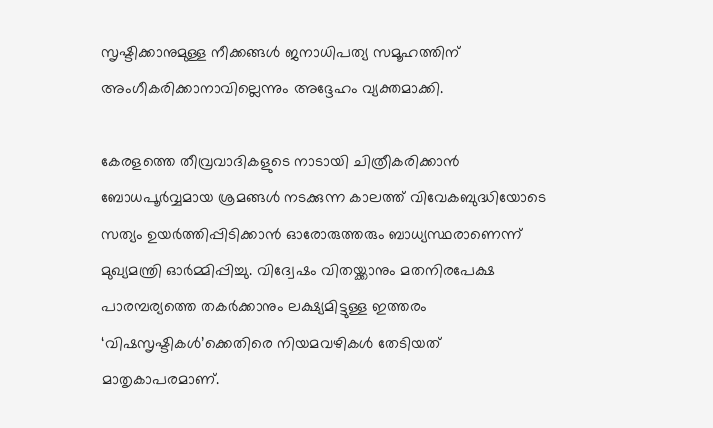സൃഷ്ടിക്കാനുമുള്ള നീക്കങ്ങൾ ജനാധിപത്യ സമൂഹത്തിന് അംഗീകരിക്കാനാവില്ലെന്നും അദ്ദേഹം വ്യക്തമാക്കി.

കേരളത്തെ തീവ്രവാദികളുടെ നാടായി ചിത്രീകരിക്കാൻ ബോധപൂർവ്വമായ ശ്രമങ്ങൾ നടക്കുന്ന കാലത്ത് വിവേകബുദ്ധിയോടെ സത്യം ഉയർത്തിപ്പിടിക്കാൻ ഓരോരുത്തരും ബാധ്യസ്ഥരാണെന്ന് മുഖ്യമന്ത്രി ഓർമ്മിപ്പിച്ചു. വിദ്വേഷം വിതയ്ക്കാനും മതനിരപേക്ഷ പാരമ്പര്യത്തെ തകർക്കാനും ലക്ഷ്യമിട്ടുള്ള ഇത്തരം ‘വിഷസൃഷ്ടികൾ’ക്കെതിരെ നിയമവഴികൾ തേടിയത് മാതൃകാപരമാണ്.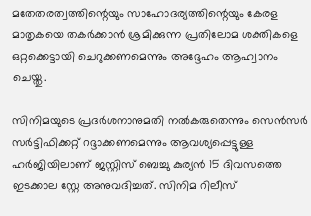മതേതരത്വത്തിന്റെയും സാഹോദര്യത്തിന്റെയും കേരള മാതൃകയെ തകർക്കാൻ ശ്രമിക്കുന്ന പ്രതിലോമ ശക്തികളെ ഒറ്റക്കെട്ടായി ചെറുക്കണമെന്നും അദ്ദേഹം ആഹ്വാനം ചെയ്തു.

സിനിമയുടെ പ്രദർശനാനുമതി നൽകരുതെന്നും സെൻസർ സർട്ടിഫിക്കറ്റ് റദ്ദാക്കണമെന്നും ആവശ്യപ്പെട്ടുള്ള ഹർജിയിലാണ് ജസ്റ്റിസ് ബെച്ചു കുര്യൻ 15 ദിവസത്തെ ഇടക്കാല സ്റ്റേ അനുവദിച്ചത്. സിനിമ റിലീസ്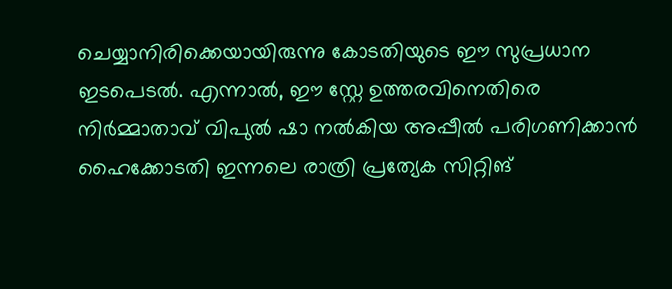ചെയ്യാനിരിക്കെയായിരുന്നു കോടതിയുടെ ഈ സുപ്രധാന ഇടപെടൽ. എന്നാൽ, ഈ സ്റ്റേ ഉത്തരവിനെതിരെ നിർമ്മാതാവ് വിപുൽ ഷാ നൽകിയ അപ്പീൽ പരിഗണിക്കാൻ ഹൈക്കോടതി ഇന്നലെ രാത്രി പ്രത്യേക സിറ്റിങ്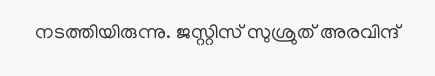നടത്തിയിരുന്നു. ജസ്റ്റിസ് സുശ്രുത് അരവിന്ദ്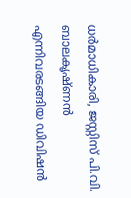ധർമാധികാരി, ജസ്റ്റിസ് പി.വി. ബാലകൃഷ്ണൻ എന്നിവരടങ്ങിയ ഡിവിഷൻ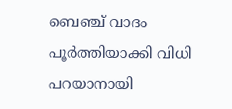ബെഞ്ച് വാദം പൂർത്തിയാക്കി വിധി പറയാനായി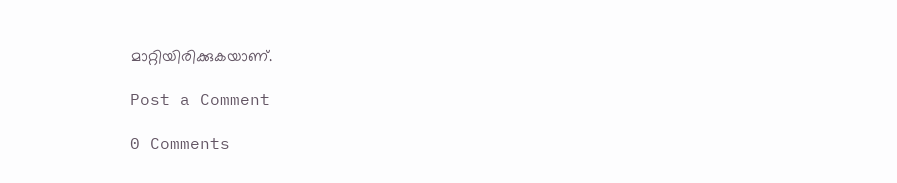മാറ്റിയിരിക്കുകയാണ്.

Post a Comment

0 Comments